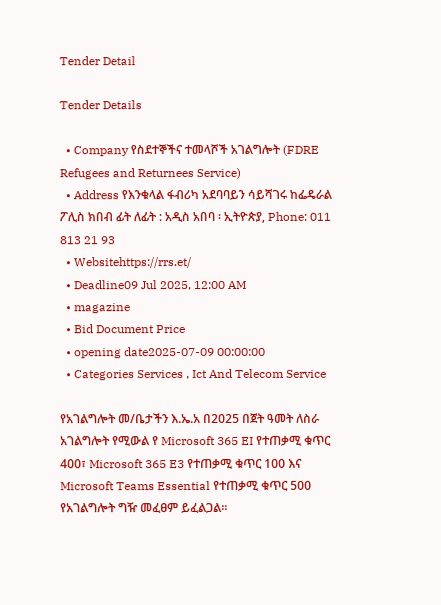Tender Detail

Tender Details

  • Company የስደተኞችና ተመላሾች አገልግሎት (FDRE Refugees and Returnees Service)
  • Address የእንቁላል ፋብሪካ አደባባይን ሳይሻገሩ ከፌዴራል ፖሊስ ክበብ ፊት ለፊት : አዲስ አበባ ፡ ኢትዮጵያ, Phone: 011 813 21 93
  • Websitehttps://rrs.et/
  • Deadline09 Jul 2025, 12:00 AM
  • magazine
  • Bid Document Price
  • opening date2025-07-09 00:00:00
  • Categories Services , Ict And Telecom Service

የአገልግሎት መ/ቤታችን እ.ኤ.አ በ2025 በጀት ዓመት ለስራ አገልግሎት የሚውል የ Microsoft 365 EI የተጠቃሚ ቁጥር 400፣ Microsoft 365 E3 የተጠቃሚ ቁጥር 100 እና Microsoft Teams Essential የተጠቃሚ ቁጥር 500 የአገልግሎት ግዥ መፈፀም ይፈልጋል፡፡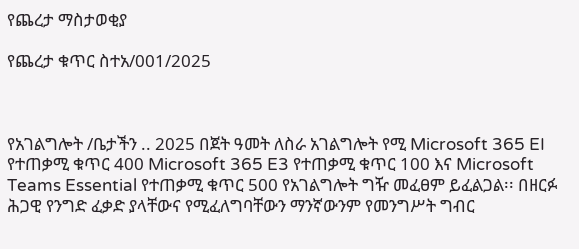የጨረታ ማስታወቂያ

የጨረታ ቁጥር ስተአ/001/2025



የአገልግሎት /ቤታችን .. 2025 በጀት ዓመት ለስራ አገልግሎት የሚ Microsoft 365 EI የተጠቃሚ ቁጥር 400 Microsoft 365 E3 የተጠቃሚ ቁጥር 100 እና Microsoft Teams Essential የተጠቃሚ ቁጥር 500 የአገልግሎት ግዥ መፈፀም ይፈልጋል፡፡ በዘርፉ ሕጋዊ የንግድ ፈቃድ ያላቸውና የሚፈለግባቸውን ማንኛውንም የመንግሥት ግብር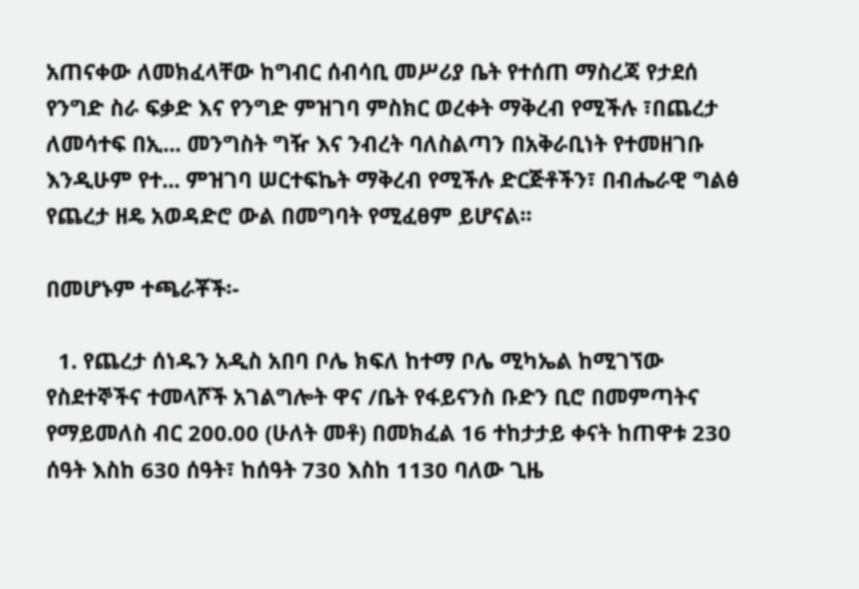አጠናቀው ለመክፈላቸው ከግብር ሰብሳቢ መሥሪያ ቤት የተሰጠ ማስረጃ የታደሰ የንግድ ስራ ፍቃድ እና የንግድ ምዝገባ ምስክር ወረቀት ማቅረብ የሚችሉ ፣በጨረታ ለመሳተፍ በኢ... መንግስት ግዥ እና ንብረት ባለስልጣን በአቅራቢነት የተመዘገቡ እንዲሁም የተ... ምዝገባ ሠርተፍኬት ማቅረብ የሚችሉ ድርጅቶችን፣ በብሔራዊ ግልፅ የጨረታ ዘዴ አወዳድሮ ውል በመግባት የሚፈፀም ይሆናል፡፡

በመሆኑም ተጫራቾች፡-

  1. የጨረታ ሰነዱን አዲስ አበባ ቦሌ ክፍለ ከተማ ቦሌ ሚካኤል ከሚገኘው የስደተኞችና ተመላሾች አገልግሎት ዋና /ቤት የፋይናንስ ቡድን ቢሮ በመምጣትና የማይመለስ ብር 200.00 (ሁለት መቶ) በመክፈል 16 ተከታታይ ቀናት ከጠዋቱ 230 ሰዓት እስከ 630 ሰዓት፣ ከሰዓት 730 እስከ 1130 ባለው ጊዜ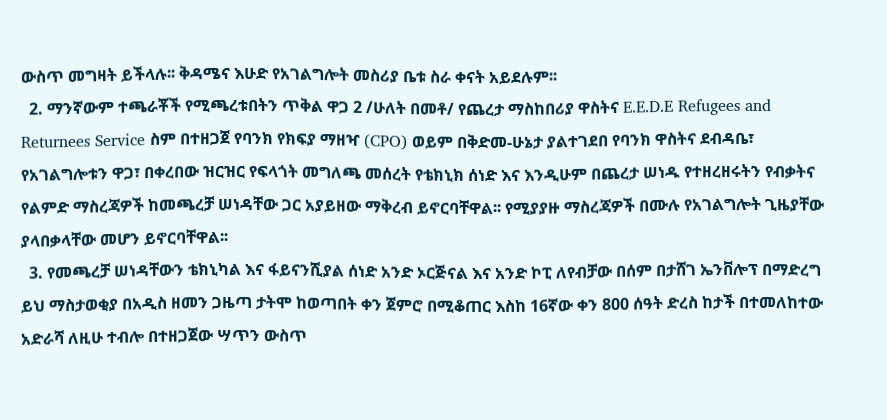ውስጥ መግዛት ይችላሉ፡፡ ቅዳሜና እሁድ የአገልግሎት መስሪያ ቤቱ ስራ ቀናት አይደሉም፡፡
  2. ማንኛውም ተጫራቾች የሚጫረቱበትን ጥቅል ዋጋ 2 /ሁለት በመቶ/ የጨረታ ማስከበሪያ ዋስትና E.E.D.E Refugees and Returnees Service ስም በተዘጋጀ የባንክ የክፍያ ማዘዣ (CPO) ወይም በቅድመ-ሁኔታ ያልተገደበ የባንክ ዋስትና ደብዳቤ፣ የአገልግሎቱን ዋጋ፣ በቀረበው ዝርዝር የፍላጎት መግለጫ መሰረት የቴክኒክ ሰነድ እና እንዲሁም በጨረታ ሠነዱ የተዘረዘሩትን የብቃትና የልምድ ማስረጃዎች ከመጫረቻ ሠነዳቸው ጋር አያይዘው ማቅረብ ይኖርባቸዋል፡፡ የሚያያዙ ማስረጃዎች በሙሉ የአገልግሎት ጊዜያቸው ያላበቃላቸው መሆን ይኖርባቸዋል፡፡
  3. የመጫረቻ ሠነዳቸውን ቴክኒካል እና ፋይናንሺያል ሰነድ አንድ ኦርጅናል እና አንድ ኮፒ ለየብቻው በሰም በታሸገ ኤንቨሎፕ በማድረግ ይህ ማስታወቂያ በአዲስ ዘመን ጋዜጣ ታትሞ ከወጣበት ቀን ጀምሮ በሚቆጠር እስከ 16ኛው ቀን 800 ሰዓት ድረስ ከታች በተመለከተው አድራሻ ለዚሁ ተብሎ በተዘጋጀው ሣጥን ውስጥ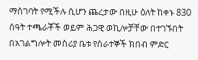ማስገባት የሚችሉ ሲሆን ጨረታው በዚሁ ዕለት ከቀኑ 830 ሰዓት ተጫራቾች ወይም ሕጋዊ ወኪሎቻቸው በተገኙበት በአገልግሎት መስሪያ ቤቱ የሰራተኞች ክበብ ምድር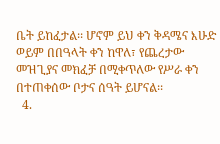ቤት ይከፈታል፡፡ ሆኖም ይህ ቀን ቅዳሜና እሁድ ወይም በበዓላት ቀን ከዋለ፣ የጨረታው መዝጊያና መክፈቻ በሚቀጥለው የሥራ ቀን በተጠቀሰው ቦታና ሰዓት ይሆናል፡፡
  4.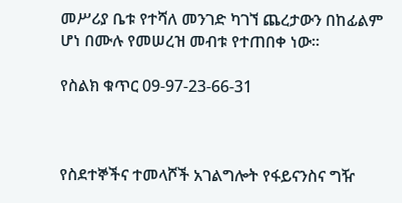መሥሪያ ቤቱ የተሻለ መንገድ ካገኘ ጨረታውን በከፊልም ሆነ በሙሉ የመሠረዝ መብቱ የተጠበቀ ነው፡፡

የስልክ ቁጥር 09-97-23-66-31



የስደተኞችና ተመላሾች አገልግሎት የፋይናንስና ግዥ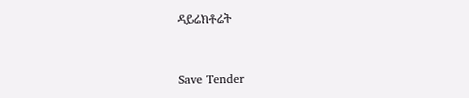ዳይሬክቶሬት



Save Tender